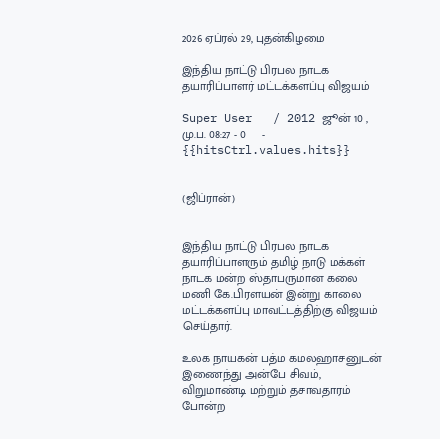2026 ஏப்ரல் 29, புதன்கிழமை

இந்திய நாட்டு பிரபல நாடக தயாரிப்பாளர் மட்டக்களப்பு விஜயம்

Super User   / 2012 ஜூன் 10 , மு.ப. 08:27 - 0     - {{hitsCtrl.values.hits}}


(ஜிப்ரான்)


இந்திய நாட்டு பிரபல நாடக தயாரிப்பாளரும் தமிழ் நாடு மக்கள் நாடக மன்ற ஸ்தாபருமான கலை மணி கே.பிரளயன் இன்று காலை மட்டக்களப்பு மாவட்டத்திற்கு விஜயம் செய்தார்.

உலக நாயகன் பத்ம கமலஹாசனுடன் இணைந்து அன்பே சிவம், விறுமாண்டி மற்றும் தசாவதாரம் போன்ற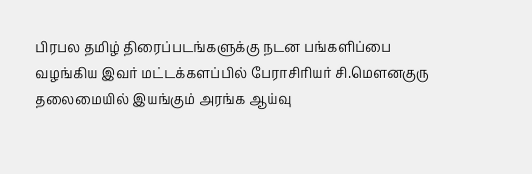பிரபல தமிழ் திரைப்படங்களுக்கு நடன பங்களிப்பை வழங்கிய இவர் மட்டக்களப்பில் பேராசிரியர் சி.மௌனகுரு தலைமையில் இயங்கும் அரங்க ஆய்வு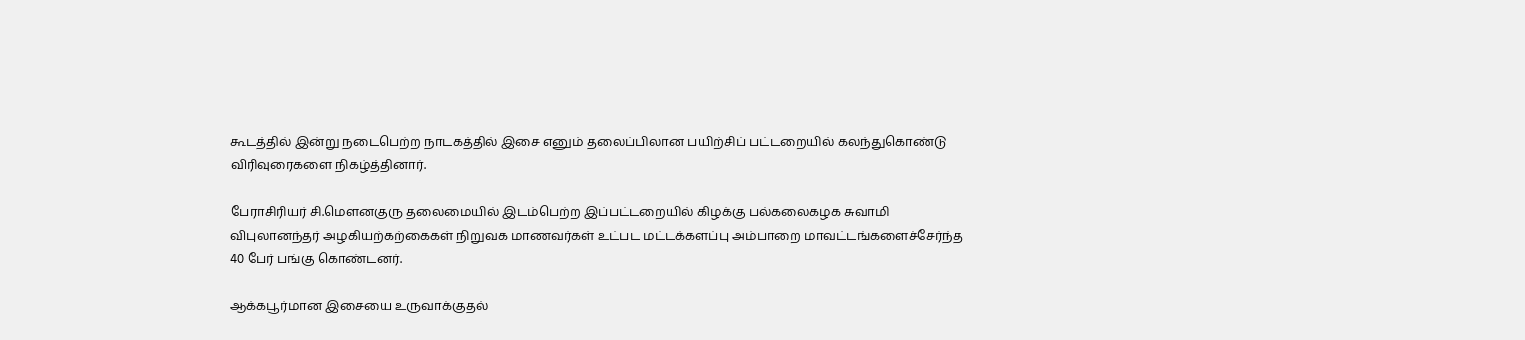கூடத்தில் இன்று நடைபெற்ற நாடகத்தில் இசை எனும் தலைப்பிலான பயிற்சிப் பட்டறையில் கலந்துகொண்டு விரிவுரைகளை நிகழ்த்தினார்.

பேராசிரியர் சி.மௌனகுரு தலைமையில் இடம்பெற்ற இப்பட்டறையில் கிழக்கு பல்கலைகழக சுவாமி விபுலானந்தர் அழகியற்கற்கைகள் நிறுவக மாணவர்கள் உட்பட மட்டக்களப்பு அம்பாறை மாவட்டங்களைச்சேர்ந்த 40 பேர் பங்கு கொண்டனர்.

ஆக்கபூர்மான இசையை உருவாக்குதல்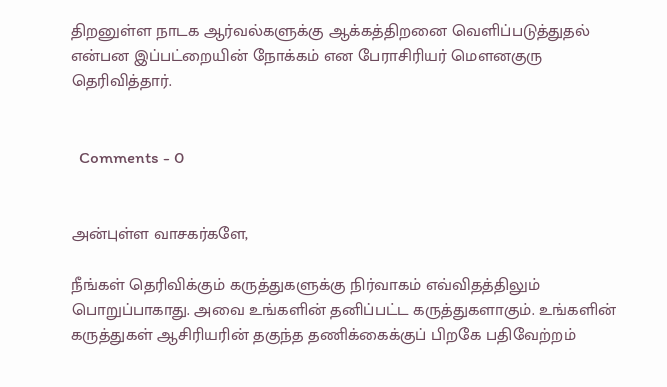திறனுள்ள நாடக ஆர்வல்களுக்கு ஆக்கத்திறனை வெளிப்படுத்துதல் என்பன இப்பட்றையின் நோக்கம் என பேராசிரியர் மௌனகுரு தெரிவித்தார்.


  Comments - 0


அன்புள்ள வாசகர்களே,

நீங்கள் தெரிவிக்கும் கருத்துகளுக்கு நிர்வாகம் எவ்விதத்திலும் பொறுப்பாகாது. அவை உங்களின் தனிப்பட்ட கருத்துகளாகும். உங்களின் கருத்துகள் ஆசிரியரின் தகுந்த தணிக்கைக்குப் பிறகே பதிவேற்றம்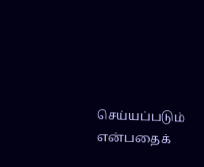செய்யப்படும் என்பதைக்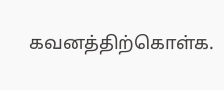கவனத்திற்கொள்க.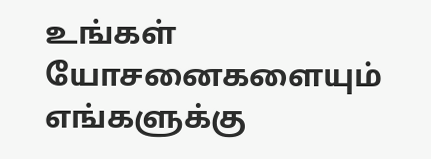உங்கள் யோசனைகளையும் எங்களுக்கு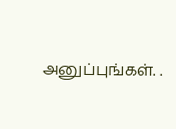அனுப்புங்கள். .